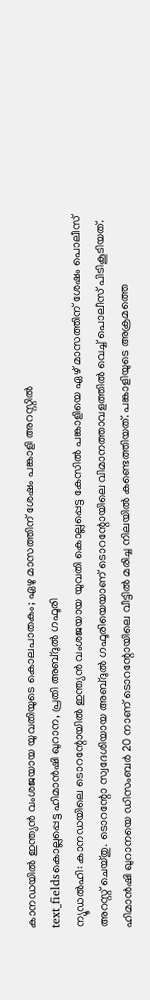കാനഡയിൽ ഇന്ത്യൻ വംശജയായ യുവതിയുടെ കൊലപാതകം; ഏഴു മാസത്തിന് ശേഷം പങ്കാളി അറസ്റ്റിൽ
text_fieldsകൊല്ലപ്പെട്ട ഹിമാൻഷി ഖുറാന, പ്രതി അബ്ദുൽ ഗഫൂരി
ന്യൂഡൽഹി: കാനഡയിലെ ടൊറന്റോയിൽ ഇന്ത്യൻ വംശജയായ യുവതി കൊല്ലപ്പെട്ട കേസിൽ പങ്കാളിയെ ഏഴ് മാസത്തിന് ശേഷം പൊലീസ് അറസ്റ്റ് ചെയ്തു. ടൊറന്റോ സ്വദേശിയായ അബ്ദുൽ ഗഫൂരിയെയാണ് ടൊറന്റോയിലെ വിമാനത്താവളത്തിൽ വെച്ച് പൊലീസ് പിടികൂടിയത്. ഹിമാൻഷി ഖുറാനയെ ഡിസംബർ 20 നാണ് ടൊറന്റോയിലെ വീട്ടിൽ മരിച്ച നിലയിൽ കണ്ടെത്തിയത്. പങ്കാളിയുടെ അക്രമത്തെ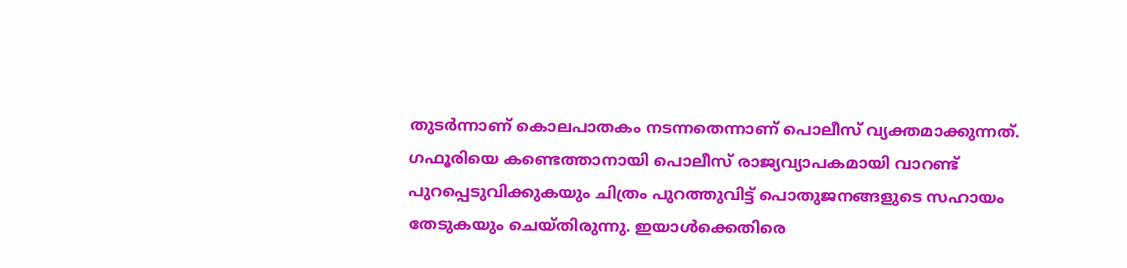തുടർന്നാണ് കൊലപാതകം നടന്നതെന്നാണ് പൊലീസ് വ്യക്തമാക്കുന്നത്.
ഗഫൂരിയെ കണ്ടെത്താനായി പൊലീസ് രാജ്യവ്യാപകമായി വാറണ്ട് പുറപ്പെടുവിക്കുകയും ചിത്രം പുറത്തുവിട്ട് പൊതുജനങ്ങളുടെ സഹായം തേടുകയും ചെയ്തിരുന്നു. ഇയാൾക്കെതിരെ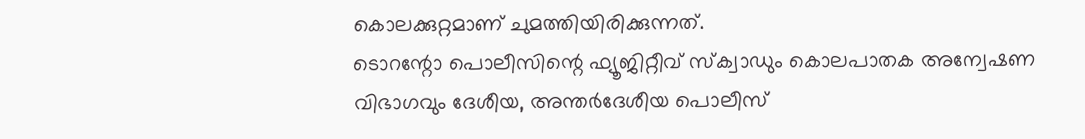കൊലക്കുറ്റമാണ് ചുമത്തിയിരിക്കുന്നത്.
ടൊറന്റോ പൊലീസിന്റെ ഫ്യൂജിറ്റീവ് സ്ക്വാഡും കൊലപാതക അന്വേഷണ വിഭാഗവും ദേശീയ, അന്തർദേശീയ പൊലീസ്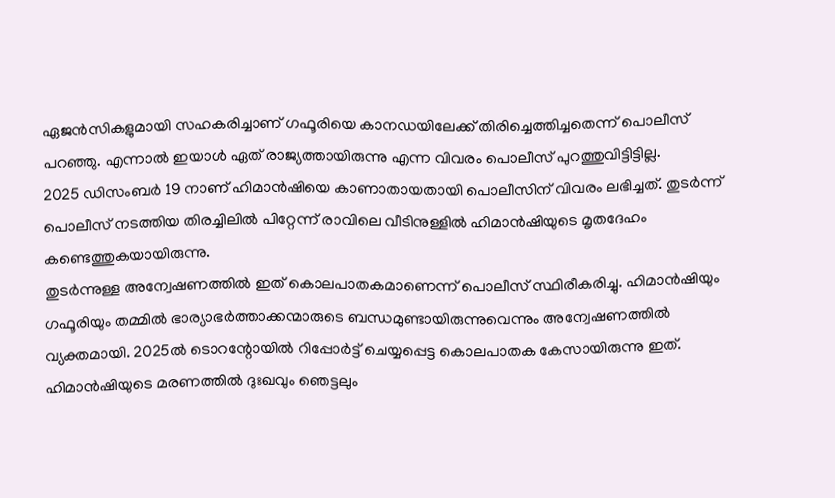ഏജൻസികളുമായി സഹകരിച്ചാണ് ഗഫൂരിയെ കാനഡയിലേക്ക് തിരിച്ചെത്തിച്ചതെന്ന് പൊലീസ് പറഞ്ഞു. എന്നാൽ ഇയാൾ ഏത് രാജ്യത്തായിരുന്നു എന്ന വിവരം പൊലീസ് പുറത്തുവിട്ടിട്ടില്ല.
2025 ഡിസംബർ 19 നാണ് ഹിമാൻഷിയെ കാണാതായതായി പൊലീസിന് വിവരം ലഭിച്ചത്. തുടർന്ന് പൊലീസ് നടത്തിയ തിരച്ചിലിൽ പിറ്റേന്ന് രാവിലെ വീടിനുള്ളിൽ ഹിമാൻഷിയുടെ മൃതദേഹം കണ്ടെത്തുകയായിരുന്നു.
തുടർന്നുള്ള അന്വേഷണത്തിൽ ഇത് കൊലപാതകമാണെന്ന് പൊലീസ് സ്ഥിരീകരിച്ചു. ഹിമാൻഷിയും ഗഫൂരിയും തമ്മിൽ ഭാര്യാഭർത്താക്കന്മാരുടെ ബന്ധമുണ്ടായിരുന്നുവെന്നും അന്വേഷണത്തിൽ വ്യക്തമായി. 2025ൽ ടൊറന്റോയിൽ റിപ്പോർട്ട് ചെയ്യപ്പെട്ട കൊലപാതക കേസായിരുന്നു ഇത്.
ഹിമാൻഷിയുടെ മരണത്തിൽ ദുഃഖവും ഞെട്ടലും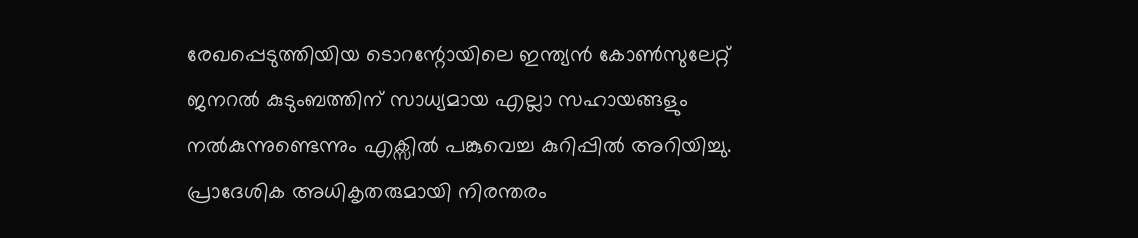രേഖപ്പെടുത്തിയിയ ടൊറന്റോയിലെ ഇന്ത്യൻ കോൺസുലേറ്റ് ജനറൽ കുടുംബത്തിന് സാധ്യമായ എല്ലാ സഹായങ്ങളും നൽകുന്നുണ്ടെന്നും എക്സിൽ പങ്കുവെച്ച കുറിപ്പിൽ അറിയിച്ചു.
പ്രാദേശിക അധികൃതരുമായി നിരന്തരം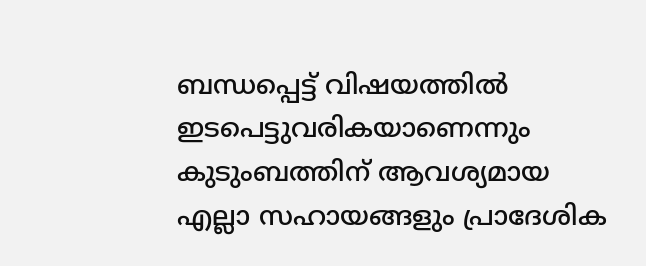ബന്ധപ്പെട്ട് വിഷയത്തിൽ ഇടപെട്ടുവരികയാണെന്നും കുടുംബത്തിന് ആവശ്യമായ എല്ലാ സഹായങ്ങളും പ്രാദേശിക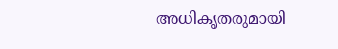അധികൃതരുമായി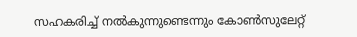സഹകരിച്ച് നൽകുന്നുണ്ടെന്നും കോൺസുലേറ്റ്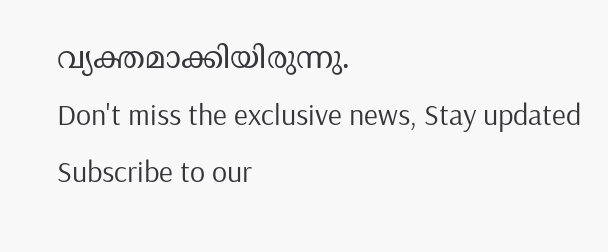വ്യക്തമാക്കിയിരുന്നു.
Don't miss the exclusive news, Stay updated
Subscribe to our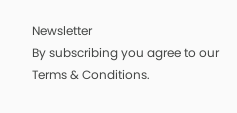Newsletter
By subscribing you agree to our Terms & Conditions.